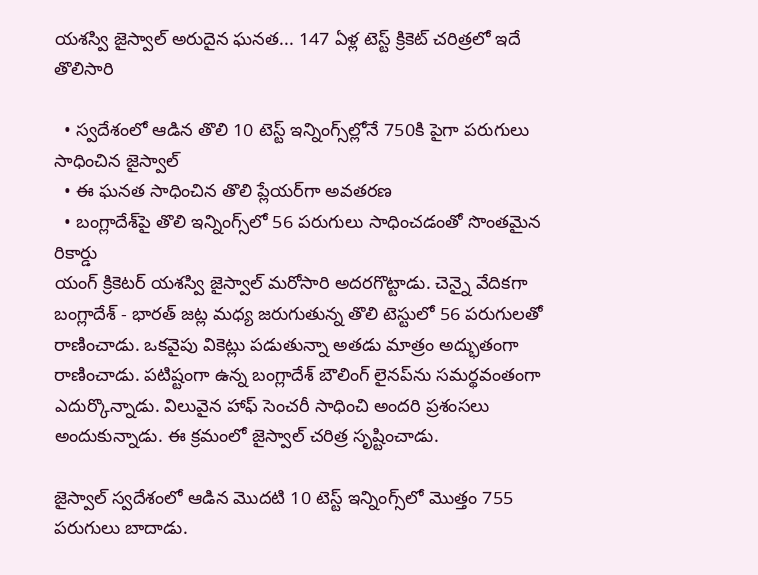యశస్వి జైస్వాల్ అరుదైన ఘనత... 147 ఏళ్ల టెస్ట్ క్రికెట్ చరిత్రలో ఇదే తొలిసారి

  • స్వదేశంలో ఆడిన తొలి 10 టెస్ట్ ఇన్నింగ్స్‌ల్లోనే 750కి పైగా పరుగులు సాధించిన జైస్వాల్
  • ఈ ఘనత సాధించిన తొలి ప్లేయర్‌గా అవతరణ
  • బంగ్లాదేశ్‌పై తొలి ఇన్నింగ్స్‌లో 56 పరుగులు సాధించడంతో సొంతమైన రికార్డు
యంగ్ క్రికెటర్ యశస్వి జైస్వాల్ మరోసారి అదరగొట్టాడు. చెన్నై వేదికగా బంగ్లాదేశ్ - భారత్ జట్ల మధ్య జరుగుతున్న తొలి టెస్టులో 56 పరుగులతో రాణించాడు. ఒకవైపు వికెట్లు పడుతున్నా అతడు మాత్రం అద్భుతంగా రాణించాడు. పటిష్టంగా ఉన్న బంగ్లాదేశ్ బౌలింగ్ లైనప్‌ను సమర్థవంతంగా ఎదుర్కొన్నాడు. విలువైన హాఫ్ సెంచరీ సాధించి అందరి ప్రశంసలు అందుకున్నాడు. ఈ క్రమంలో జైస్వాల్ చరిత్ర సృష్టించాడు.

జైస్వాల్ స్వదేశంలో ఆడిన మొదటి 10 టెస్ట్ ఇన్నింగ్స్‌లో మొత్తం 755 పరుగులు బాదాడు.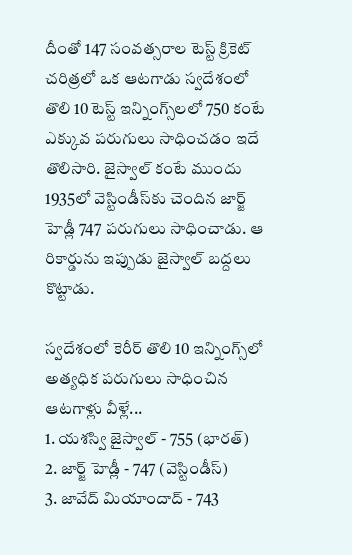దీంతో 147 సంవత్సరాల టెస్ట్ క్రికెట్ చరిత్రలో ఒక ఆటగాడు స్వదేశంలో తొలి 10 టెస్ట్ ఇన్నింగ్స్‌లలో 750 కంటే ఎక్కువ పరుగులు సాధించడం ఇదే తొలిసారి. జైస్వాల్ కంటే ముందు 1935లో వెస్టిండీస్‌కు చెందిన జార్జ్ హెడ్లీ 747 పరుగులు సాధించాడు. ఆ రికార్డును ఇప్పుడు జైస్వాల్ బద్దలు కొట్టాడు.

స్వదేశంలో కెరీర్ తొలి 10 ఇన్నింగ్స్‌లో అత్యధిక పరుగులు సాధించిన ఆటగాళ్లు వీళ్లే...
1. యశస్వి జైస్వాల్ - 755 (భారత్)
2. జార్జ్ హెడ్లీ - 747 (వెస్టిండీస్)
3. జావేద్ మియాందాద్ - 743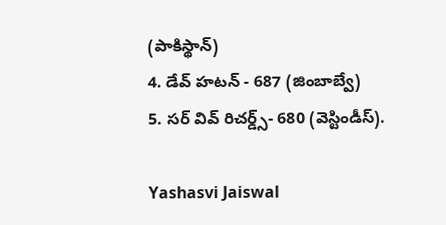(పాకిస్థాన్)
4. డేవ్ హటన్ - 687 (జింబాబ్వే)
5. సర్ వివ్ రిచర్డ్స్- 680 (వెస్టిండీస్).

Yashasvi Jaiswal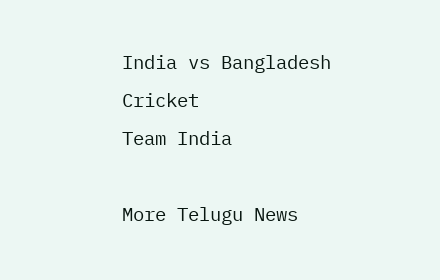India vs Bangladesh
Cricket
Team India

More Telugu News